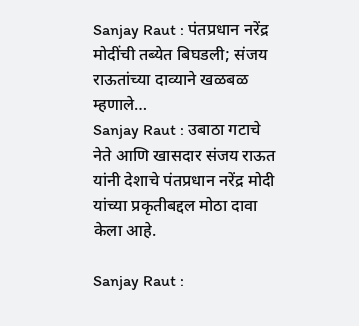Sanjay Raut : पंतप्रधान नरेंद्र मोदींची तब्येत बिघडली; संजय राऊतांच्या दाव्याने खळबळ म्हणाले…
Sanjay Raut : उबाठा गटाचे नेते आणि खासदार संजय राऊत यांनी देशाचे पंतप्रधान नरेंद्र मोदी यांच्या प्रकृतीबद्दल मोठा दावा केला आहे.

Sanjay Raut :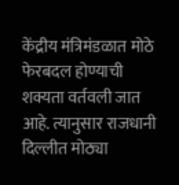केंद्रीय मंत्रिमंडळात मोठे फेरबदल होण्याची शक्यता वर्तवली जात आहे. त्यानुसार राजधानी दिल्लीत मोठ्या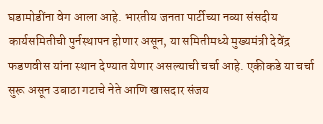घडामोडींना वेग आला आहे. भारतीय जनता पार्टीच्या नव्या संसदीय कार्यसमितीची पुर्नस्थापन होणार असून, या समितीमध्ये मुख्यमंत्री देवेंद्र फडणवीस यांना स्थान देण्यात येणार असल्याची चर्चा आहे. एकीकडे या चर्चा सुरू असून उबाठा गटाचे नेते आणि खासदार संजय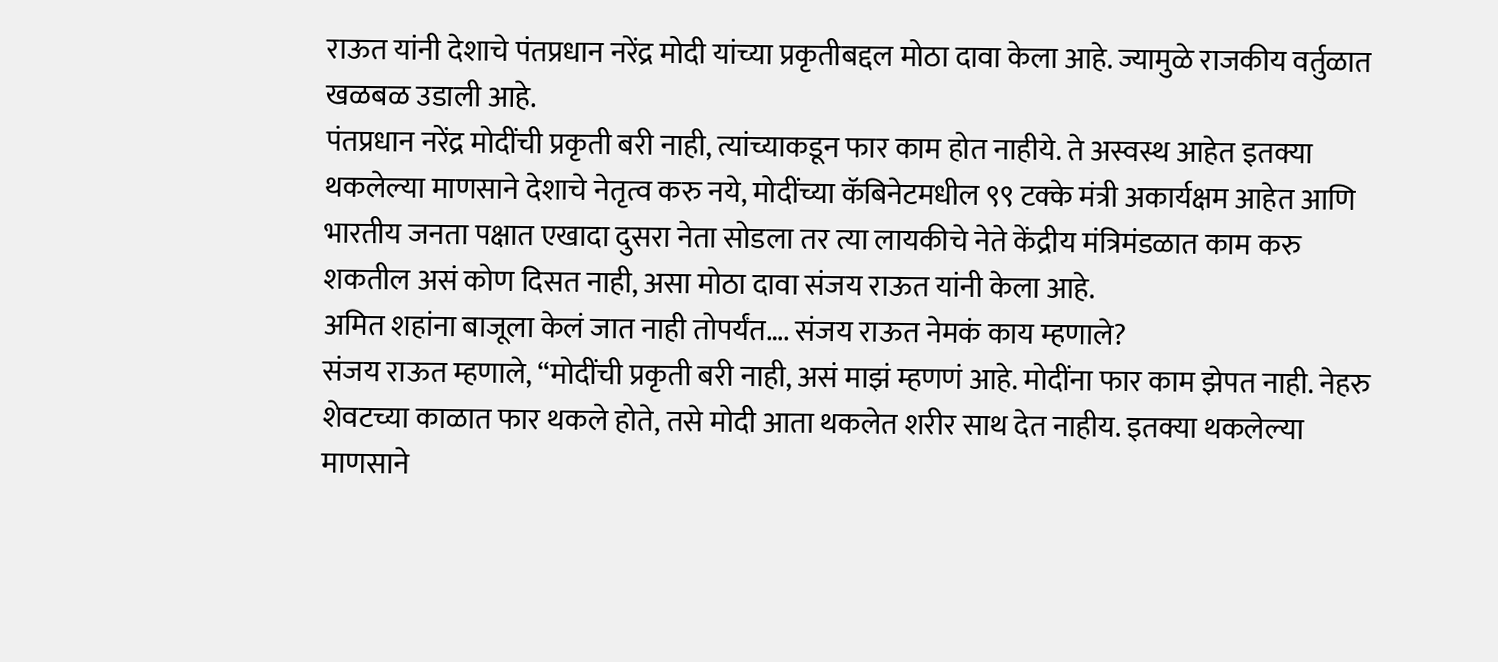राऊत यांनी देशाचे पंतप्रधान नरेंद्र मोदी यांच्या प्रकृतीबद्दल मोठा दावा केला आहे. ज्यामुळे राजकीय वर्तुळात खळबळ उडाली आहे.
पंतप्रधान नरेंद्र मोदींची प्रकृती बरी नाही, त्यांच्याकडून फार काम होत नाहीये. ते अस्वस्थ आहेत इतक्या थकलेल्या माणसाने देशाचे नेतृत्व करु नये, मोदींच्या कॅबिनेटमधील ९९ टक्के मंत्री अकार्यक्षम आहेत आणि भारतीय जनता पक्षात एखादा दुसरा नेता सोडला तर त्या लायकीचे नेते केंद्रीय मंत्रिमंडळात काम करु शकतील असं कोण दिसत नाही, असा मोठा दावा संजय राऊत यांनी केला आहे.
अमित शहांना बाजूला केलं जात नाही तोपर्यंत…. संजय राऊत नेमकं काय म्हणाले?
संजय राऊत म्हणाले, “मोदींची प्रकृती बरी नाही, असं माझं म्हणणं आहे. मोदींना फार काम झेपत नाही. नेहरु शेवटच्या काळात फार थकले होते, तसे मोदी आता थकलेत शरीर साथ देत नाहीय. इतक्या थकलेल्या माणसाने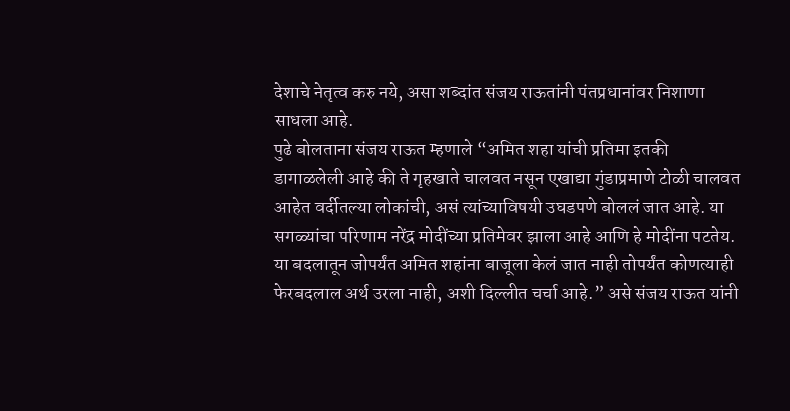देशाचे नेतृत्व करु नये, असा शब्दांत संजय राऊतांनी पंतप्रधानांवर निशाणा साधला आहे.
पुढे बोलताना संजय राऊत म्हणाले “अमित शहा यांची प्रतिमा इतकी डागाळलेली आहे की ते गृहखाते चालवत नसून एखाद्या गुंडाप्रमाणे टोळी चालवत आहेत वर्दीतल्या लोकांची, असं त्यांच्याविषयी उघडपणे बोललं जात आहे. या सगळ्यांचा परिणाम नरेंद्र मोदींच्या प्रतिमेवर झाला आहे आणि हे मोदींना पटतेय. या बदलातून जोपर्यंत अमित शहांना बाजूला केलं जात नाही तोपर्यंत कोणत्याही फेरबदलाल अर्थ उरला नाही, अशी दिल्लीत चर्चा आहे.” असे संजय राऊत यांनी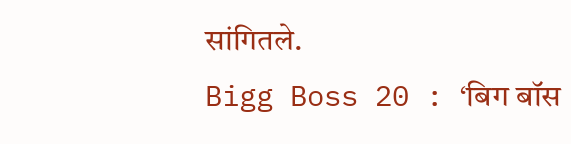सांगितले.
Bigg Boss 20 : ‘बिग बॉस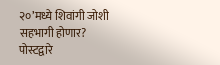२०’मध्ये शिवांगी जोशी सहभागी होणार? पोस्टद्वारे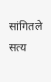सांगितले सत्य